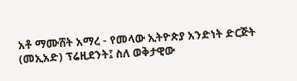አቶ ማሙሸት አማረ - የመላው ኢትዮጵያ አንድነት ድርጅት (መኢአድ) ፕሬዚደንት፤ ስለ ወቅታዊው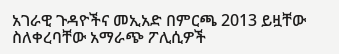አገራዊ ጉዳዮችና መኢአድ በምርጫ 2013 ይዟቸው ስለቀረባቸው አማራጭ ፖሊሲዎች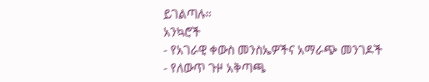ይገልጣሉ።
አንኳሮች
- የአገራዊ ቀውስ መንስኤዎችና አማራጭ መንገዶች
- የለውጥ ጉዞ አቅጣጫ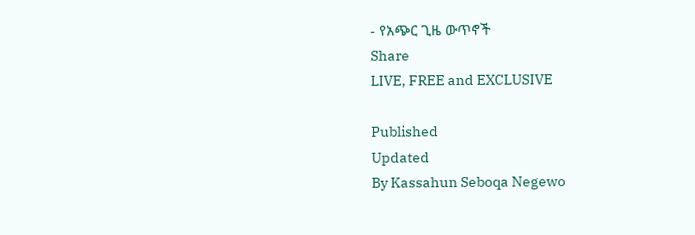- የአጭር ጊዜ ውጥኖች
Share
LIVE, FREE and EXCLUSIVE

Published
Updated
By Kassahun Seboqa Negewo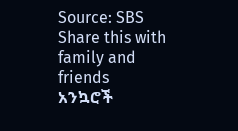Source: SBS
Share this with family and friends
አንኳሮች